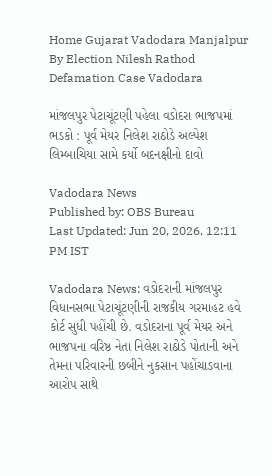Home Gujarat Vadodara Manjalpur By Election Nilesh Rathod Defamation Case Vadodara

માંજલપુર પેટાચૂંટણી પહેલા વડોદરા ભાજપમાં ભડકો : પૂર્વ મેયર નિલેશ રાઠોડે અલ્પેશ લિમ્બાચિયા સામે કર્યો બદનક્ષીનો દાવો

Vadodara News
Published by: OBS Bureau
Last Updated: Jun 20, 2026, 12:11 PM IST

Vadodara News: વડોદરાની માંજલપુર વિધાનસભા પેટાચૂંટણીની રાજકીય ગરમાહટ હવે કોર્ટ સુધી પહોંચી છે. વડોદરાના પૂર્વ મેયર અને ભાજપના વરિષ્ઠ નેતા નિલેશ રાઠોડે પોતાની અને તેમના પરિવારની છબીને નુકસાન પહોંચાડવાના આરોપ સાથે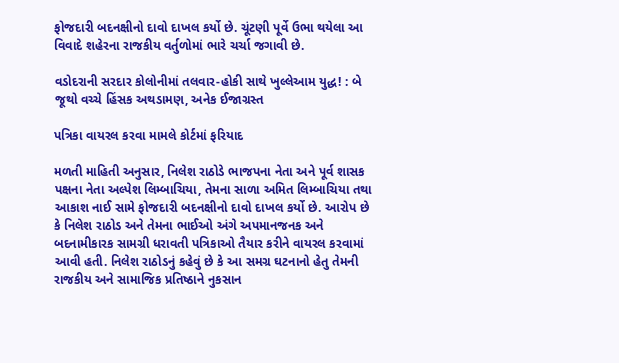ફોજદારી બદનક્ષીનો દાવો દાખલ કર્યો છે. ચૂંટણી પૂર્વે ઉભા થયેલા આ વિવાદે શહેરના રાજકીય વર્તુળોમાં ભારે ચર્ચા જગાવી છે.

વડોદરાની સરદાર કોલોનીમાં તલવાર-હોકી સાથે ખુલ્લેઆમ યુદ્ધ! : બે જૂથો વચ્ચે હિંસક અથડામણ, અનેક ઈજાગ્રસ્ત

પત્રિકા વાયરલ કરવા મામલે કોર્ટમાં ફરિયાદ

મળતી માહિતી અનુસાર, નિલેશ રાઠોડે ભાજપના નેતા અને પૂર્વ શાસક પક્ષના નેતા અલ્પેશ લિમ્બાચિયા, તેમના સાળા અમિત લિમ્બાચિયા તથા આકાશ નાઈ સામે ફોજદારી બદનક્ષીનો દાવો દાખલ કર્યો છે. આરોપ છે કે નિલેશ રાઠોડ અને તેમના ભાઈઓ અંગે અપમાનજનક અને બદનામીકારક સામગ્રી ધરાવતી પત્રિકાઓ તૈયાર કરીને વાયરલ કરવામાં આવી હતી. નિલેશ રાઠોડનું કહેવું છે કે આ સમગ્ર ઘટનાનો હેતુ તેમની રાજકીય અને સામાજિક પ્રતિષ્ઠાને નુકસાન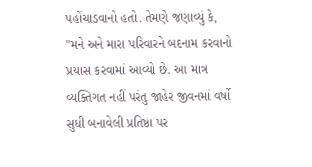પહોંચાડવાનો હતો. તેમણે જણાવ્યું કે, "મને અને મારા પરિવારને બદનામ કરવાનો પ્રયાસ કરવામાં આવ્યો છે. આ માત્ર વ્યક્તિગત નહીં પરંતુ જાહેર જીવનમાં વર્ષો સુધી બનાવેલી પ્રતિષ્ઠા પર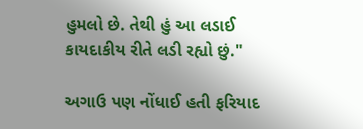હુમલો છે. તેથી હું આ લડાઈ કાયદાકીય રીતે લડી રહ્યો છું."

અગાઉ પણ નોંધાઈ હતી ફરિયાદ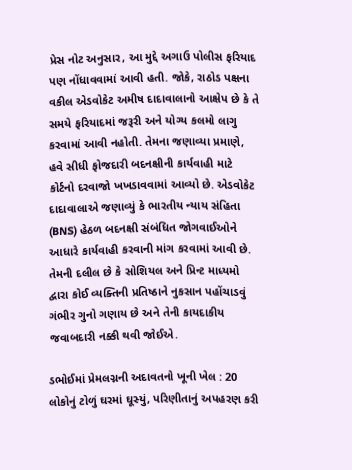પ્રેસ નોટ અનુસાર, આ મુદ્દે અગાઉ પોલીસ ફરિયાદ પણ નોંધાવવામાં આવી હતી. જોકે, રાઠોડ પક્ષના વકીલ એડવોકેટ અમીષ દાદાવાલાનો આક્ષેપ છે કે તે સમયે ફરિયાદમાં જરૂરી અને યોગ્ય કલમો લાગુ કરવામાં આવી નહોતી. તેમના જણાવ્યા પ્રમાણે, હવે સીધી ફોજદારી બદનક્ષીની કાર્યવાહી માટે કોર્ટનો દરવાજો ખખડાવવામાં આવ્યો છે. એડવોકેટ દાદાવાલાએ જણાવ્યું કે ભારતીય ન્યાય સંહિતા (BNS) હેઠળ બદનક્ષી સંબંધિત જોગવાઈઓને આધારે કાર્યવાહી કરવાની માંગ કરવામાં આવી છે. તેમની દલીલ છે કે સોશિયલ અને પ્રિન્ટ માધ્યમો દ્વારા કોઈ વ્યક્તિની પ્રતિષ્ઠાને નુકસાન પહોંચાડવું ગંભીર ગુનો ગણાય છે અને તેની કાયદાકીય જવાબદારી નક્કી થવી જોઈએ.

ડભોઈમાં પ્રેમલગ્નની અદાવતનો ખૂની ખેલ : 20 લોકોનું ટોળું ઘરમાં ઘૂસ્યું, પરિણીતાનું અપહરણ કરી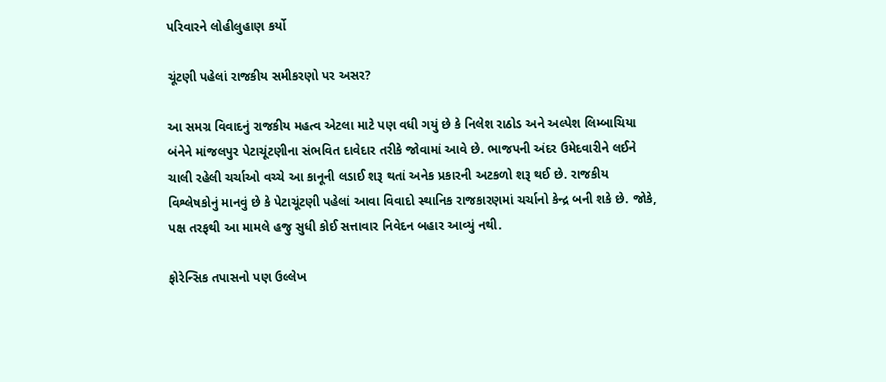પરિવારને લોહીલુહાણ કર્યો

ચૂંટણી પહેલાં રાજકીય સમીકરણો પર અસર?

આ સમગ્ર વિવાદનું રાજકીય મહત્વ એટલા માટે પણ વધી ગયું છે કે નિલેશ રાઠોડ અને અલ્પેશ લિમ્બાચિયા બંનેને માંજલપુર પેટાચૂંટણીના સંભવિત દાવેદાર તરીકે જોવામાં આવે છે. ભાજપની અંદર ઉમેદવારીને લઈને ચાલી રહેલી ચર્ચાઓ વચ્ચે આ કાનૂની લડાઈ શરૂ થતાં અનેક પ્રકારની અટકળો શરૂ થઈ છે. રાજકીય વિશ્લેષકોનું માનવું છે કે પેટાચૂંટણી પહેલાં આવા વિવાદો સ્થાનિક રાજકારણમાં ચર્ચાનો કેન્દ્ર બની શકે છે. જોકે, પક્ષ તરફથી આ મામલે હજુ સુધી કોઈ સત્તાવાર નિવેદન બહાર આવ્યું નથી.

ફોરેન્સિક તપાસનો પણ ઉલ્લેખ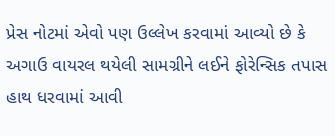પ્રેસ નોટમાં એવો પણ ઉલ્લેખ કરવામાં આવ્યો છે કે અગાઉ વાયરલ થયેલી સામગ્રીને લઈને ફોરેન્સિક તપાસ હાથ ધરવામાં આવી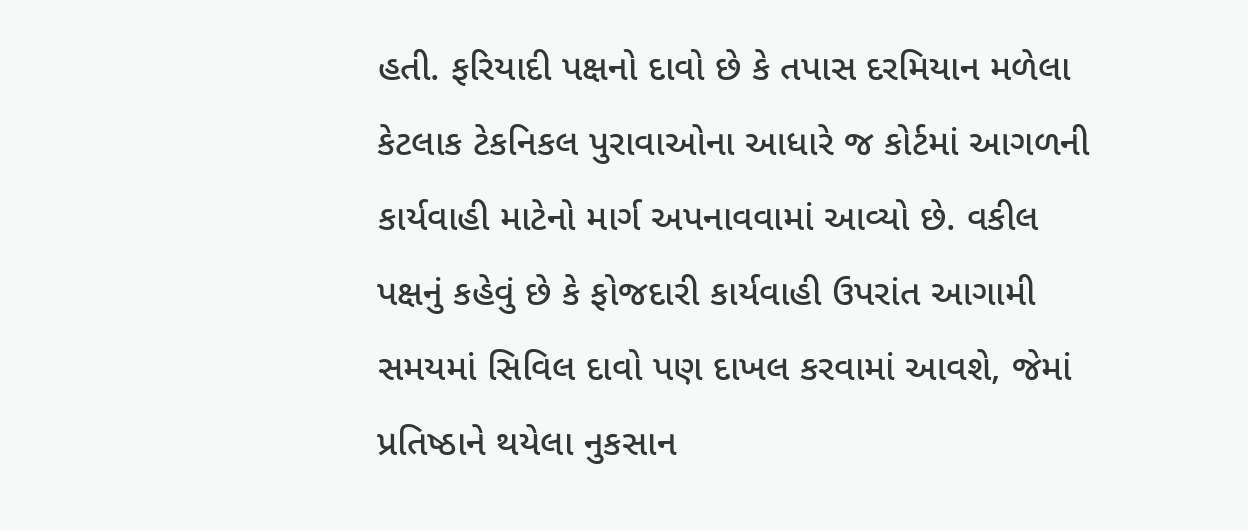હતી. ફરિયાદી પક્ષનો દાવો છે કે તપાસ દરમિયાન મળેલા કેટલાક ટેકનિકલ પુરાવાઓના આધારે જ કોર્ટમાં આગળની કાર્યવાહી માટેનો માર્ગ અપનાવવામાં આવ્યો છે. વકીલ પક્ષનું કહેવું છે કે ફોજદારી કાર્યવાહી ઉપરાંત આગામી સમયમાં સિવિલ દાવો પણ દાખલ કરવામાં આવશે, જેમાં પ્રતિષ્ઠાને થયેલા નુકસાન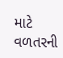માટે વળતરની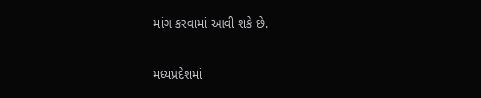માંગ કરવામાં આવી શકે છે.

મધ્યપ્રદેશમાં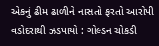એકનું ઢીમ ઢાળીને નાસતો ફરતો આરોપી વડોદરાથી ઝડપાયો : ગોલ્ડન ચોકડી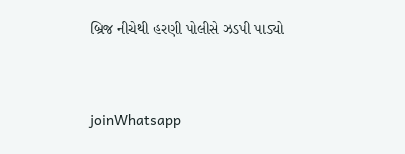બ્રિજ નીચેથી હરણી પોલીસે ઝડપી પાડ્યો


joinWhatsapp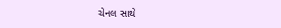ચેનલ સાથે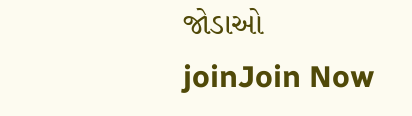જોડાઓ
joinJoin Now